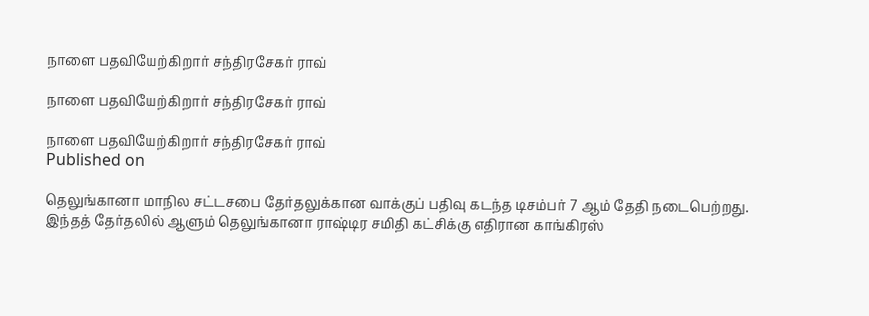நாளை பதவியேற்கிறார் சந்திரசேகர் ராவ்

நாளை பதவியேற்கிறார் சந்திரசேகர் ராவ்

நாளை பதவியேற்கிறார் சந்திரசேகர் ராவ்
Published on

தெலுங்கானா மாநில சட்டசபை தேர்தலுக்கான வாக்குப் பதிவு கடந்த டிசம்பர் 7 ஆம் தேதி நடைபெற்றது. இந்தத் தேர்தலில் ஆளும் தெலுங்கானா ராஷ்டிர சமிதி கட்சிக்கு எதிரான காங்கிரஸ்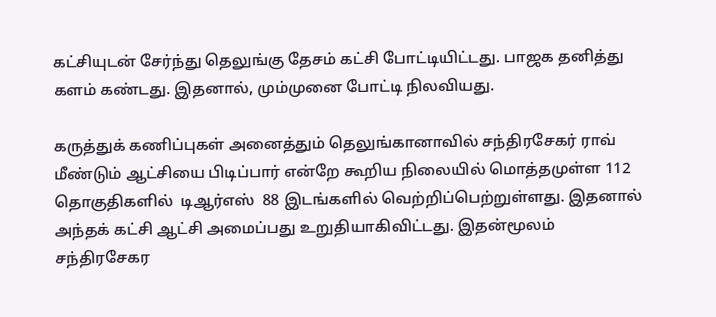கட்சியுடன் சேர்ந்து தெலுங்கு தேசம் கட்சி போட்டியிட்டது. பாஜக தனித்து களம் கண்டது. இதனால், மும்முனை போட்டி நிலவியது.

கருத்துக் கணிப்புகள் அனைத்தும் தெலுங்கானாவில் சந்திரசேகர் ராவ் மீண்டும் ஆட்சியை பிடிப்பார் என்றே கூறிய நிலையில் மொத்தமுள்ள 112 தொகுதிகளில்  டிஆர்எஸ்  88 இடங்களில் வெற்றிப்பெற்றுள்ளது. இதனால் அந்தக் கட்சி ஆட்சி அமைப்பது உறுதியாகிவிட்டது. இதன்மூலம் சந்திரசேகர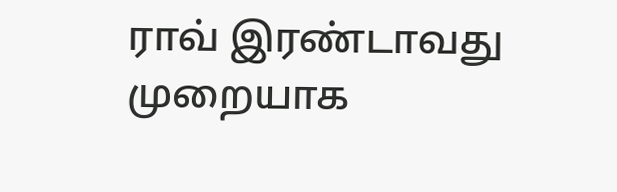ராவ் இரண்டாவது முறையாக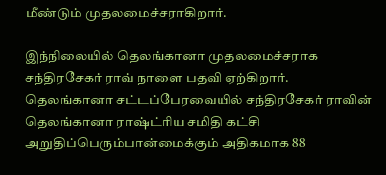மீண்டும் முதலமைச்சராகிறார்.

இந்நிலையில் தெலங்கானா முதலமைச்சராக சந்திரசேகர் ராவ் நாளை பதவி ஏற்கிறார். தெலங்கானா சட்டப்பேரவையில் சந்திரசேகர் ராவின் தெலங்கானா ராஷ்ட்ரிய சமிதி கட்சி அறுதிப்பெரும்பான்மைக்கும் அதிகமாக 88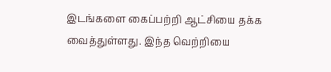இடங்களை கைப்பற்றி ஆட்சியை தக்க வைத்துள்ளது. இந்த வெற்றியை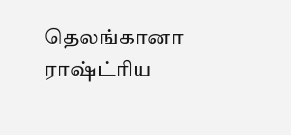தெலங்கானா ராஷ்ட்ரிய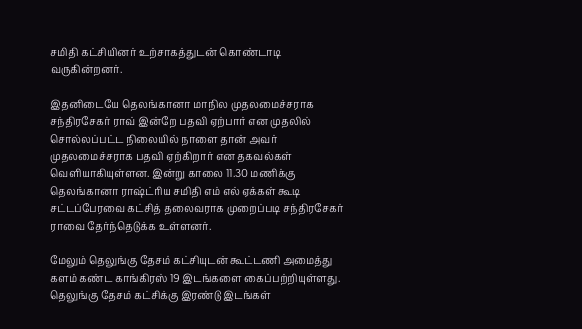சமிதி கட்சியினர் உற்சாகத்துடன் கொண்டாடி வருகின்றனர்.

இதனிடையே தெலங்கானா மாநில முதலமைச்சராக சந்திரசேகர் ராவ் இன்றே பதவி ஏற்பார் என முதலில் சொல்லப்பட்ட நிலையில் நாளை தான் அவர் முதலமைச்சராக பதவி ஏற்கிறார் என தகவல்கள் வெளியாகியுள்ளன. இன்று காலை 11.30 மணிக்கு தெலங்கானா ராஷ்ட்ரிய சமிதி எம் எல் ஏக்கள் கூடி சட்டப்பேரவை கட்சித் தலைவராக முறைப்படி சந்திரசேகர் ராவை தேர்ந்தெடுக்க உள்ளனர்.

மேலும் தெலுங்கு தேசம் கட்சியுடன் கூட்டணி அமைத்து களம் கண்ட காங்கிரஸ் 19 இடங்களை கைப்பற்றியுள்ளது. தெலுங்கு தேசம் கட்சிக்கு இரண்டு இடங்கள்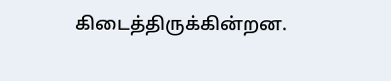கிடைத்திருக்கின்றன.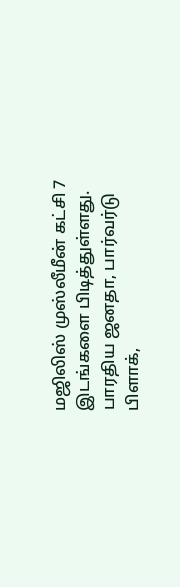மஜிலிஸ் முஸ்லீமீன் கட்சி 7 இடங்களை பிடித்துள்ளது. பாரதிய ஜனதா, பார்வர்டு பிளாக்,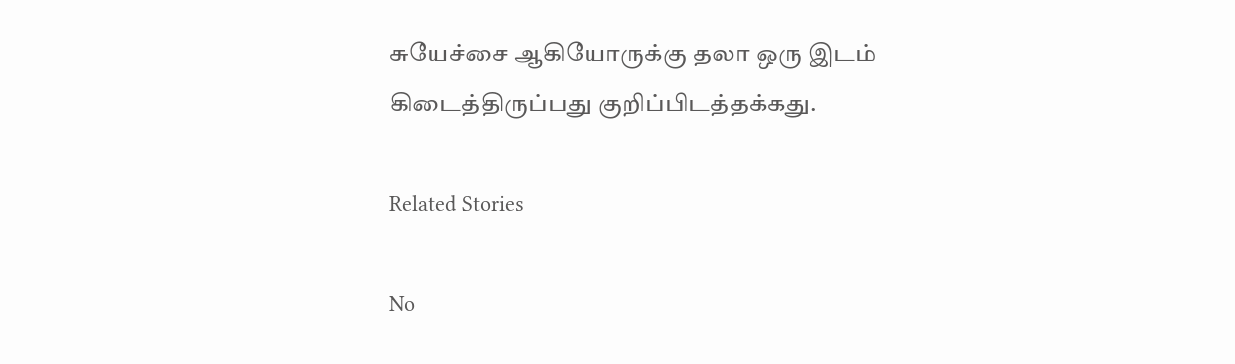சுயேச்சை ஆகியோருக்கு தலா ஒரு இடம் கிடைத்திருப்பது குறிப்பிடத்தக்கது.

Related Stories

No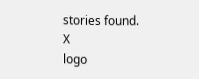stories found.
X
logo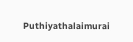Puthiyathalaimurai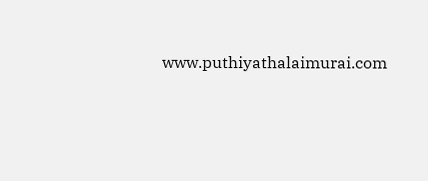www.puthiyathalaimurai.com